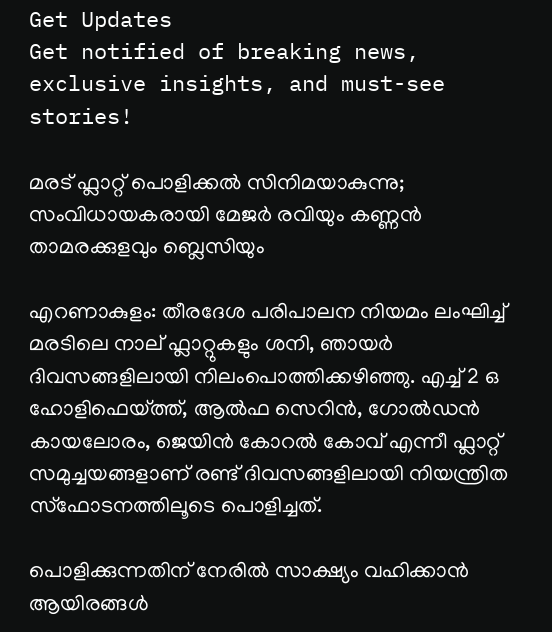Get Updates
Get notified of breaking news, exclusive insights, and must-see stories!

മരട് ഫ്ലാറ്റ് പൊളിക്കല്‍ സിനിമയാകുന്നു; സംവിധായകരായി മേജര്‍ രവിയും കണ്ണന്‍ താമരക്കുളവും ബ്ലെസിയും

എറണാകുളം: തീരദേശ പരിപാലന നിയമം ലംഘിച്ച് മരടിലെ നാല് ഫ്ലാറ്റുകളും ശനി, ഞായര്‍ ദിവസങ്ങളിലായി നിലംപൊത്തിക്കഴിഞ്ഞു. എച്ച് 2 ഒ ഹോളിഫെയ്ത്ത്, ആല്‍ഫ സെറിന്‍, ഗോല്‍ഡന്‍ കായലോരം, ജെയിന്‍ കോറല്‍ കോവ് എന്നീ ഫ്ലാറ്റ് സമുച്ചയങ്ങളാണ് രണ്ട് ദിവസങ്ങളിലായി നിയന്ത്രിത സ്ഫോടനത്തിലൂടെ പൊളിച്ചത്.

പൊളിക്കുന്നതിന് നേരില്‍ സാക്ഷ്യം വഹിക്കാന്‍ ആയിരങ്ങള്‍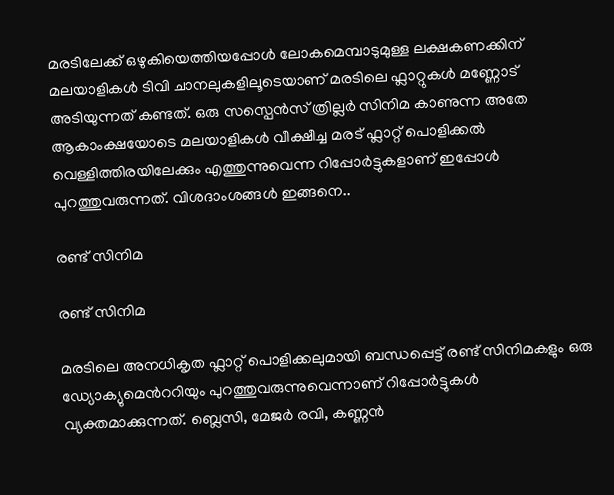മരടിലേക്ക് ഒഴുകിയെത്തിയപ്പോള്‍ ലോകമെമ്പാടുമുള്ള ലക്ഷകണക്കിന് മലയാളികള്‍ ടിവി ചാനലുകളിലൂടെയാണ് മരടിലെ ഫ്ലാറ്റുകള്‍ മണ്ണോട് അടിയുന്നത് കണ്ടത്. ഒരു സസ്പെന്‍സ് ത്രില്ലര്‍ സിനിമ കാണുന്ന അതേ ആകാംക്ഷയോടെ മലയാളികള്‍ വീക്ഷീച്ച മരട് ഫ്ലാറ്റ് പൊളിക്കല്‍ വെള്ളിത്തിരയിലേക്കും എത്തുന്നുവെന്ന റിപ്പോര്‍ട്ടുകളാണ് ഇപ്പോള്‍ പുറത്തുവരുന്നത്. വിശദാംശങ്ങള്‍ ഇങ്ങനെ..

രണ്ട് സിനിമ

രണ്ട് സിനിമ

മരടിലെ അനധികൃത ഫ്ലാറ്റ് പൊളിക്കലുമായി ബന്ധപ്പെട്ട് രണ്ട് സിനിമകളും ഒരു ഡ്യോക്യുമെന്‍ററിയും പുറത്തുവരുന്നുവെന്നാണ് റിപ്പോര്‍ട്ടുകള്‍ വ്യക്തമാക്കുന്നത്. ബ്ലെസി, മേജര്‍ രവി, കണ്ണന്‍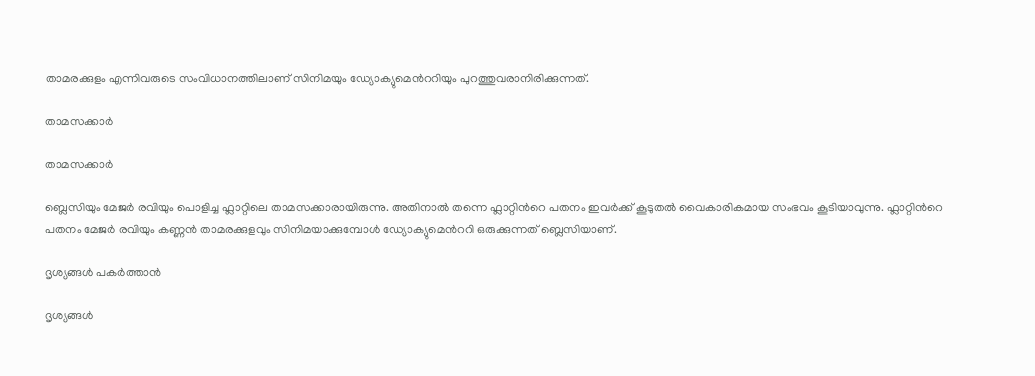താമരക്കുളം എന്നിവരുടെ സംവിധാനത്തിലാണ് സിനിമയും ഡ്യോക്യുമെന്‍ററിയും പുറത്തുവരാനിരിക്കുന്നത്.

താമസക്കാര്‍

താമസക്കാര്‍

ബ്ലെസിയും മേജര്‍ രവിയും പൊളിച്ച ഫ്ലാറ്റിലെ താമസക്കാരായിരുന്നു. അതിനാല്‍ തന്നെ ഫ്ലാറ്റിന്‍റെ പതനം ഇവര്‍ക്ക് കൂടുതല്‍ വൈകാരികമായ സംഭവം കൂടിയാവുന്നു. ഫ്ലാറ്റിന്‍റെ പതനം മേജര്‍ രവിയും കണ്ണന്‍ താമരക്കുളവും സിനിമയാക്കുമ്പോള്‍ ഡ്യോക്യുമെന്‍ററി ഒരുക്കുന്നത് ബ്ലെസിയാണ്.

ദൃശ്യങ്ങള്‍ പകര്‍ത്താന്‍

ദൃശ്യങ്ങള്‍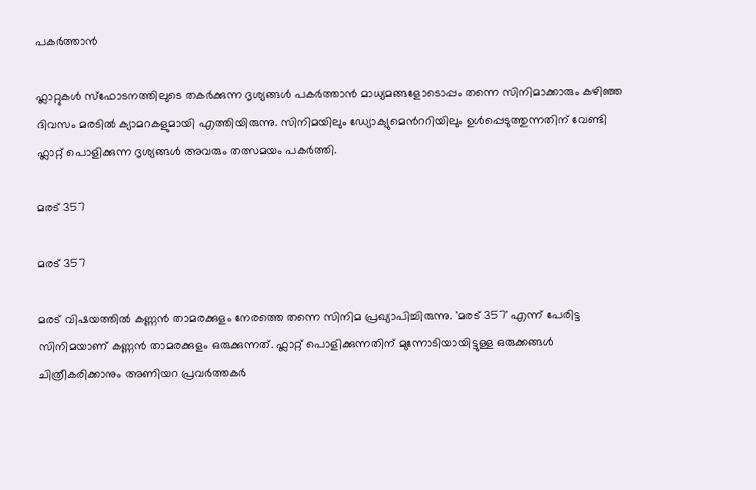പകര്‍ത്താന്‍

ഫ്ലാറ്റുകള്‍ സ്ഫോടനത്തിലുടെ തകര്‍ക്കുന്ന ദൃശ്യങ്ങള്‍ പകര്‍ത്താന്‍ മാധ്യമങ്ങളോടൊപ്പം തന്നെ സിനിമാക്കാരും കഴിഞ്ഞ ദിവസം മരടില്‍ ക്യാമറകളുമായി എത്തിയിരുന്നു. സിനിമയിലും ഡ്യോക്യുമെന്‍ററിയിലും ഉള്‍പ്പെടുത്തുന്നതിന് വേണ്ടി ഫ്ലാറ്റ് പൊളിക്കുന്ന ദൃശ്യങ്ങള്‍ അവരും തത്സമയം പകര്‍ത്തി.

മരട് 357

മരട് 357

മരട് വിഷയത്തില്‍ കണ്ണന്‍ താമരക്കുളം നേരത്തെ തന്നെ സിനിമ പ്രഖ്യാപിച്ചിരുന്നു. 'മരട് 357' എന്ന് പേരിട്ട സിനിമയാണ് കണ്ണന്‍ താമരക്കുളം ഒരുക്കുന്നത്. ഫ്ലാറ്റ് പൊളിക്കുന്നതിന് മുന്നോടിയായിട്ടുള്ള ഒരുക്കങ്ങള്‍ ചിത്രീകരിക്കാനും അണിയറ പ്രവര്‍ത്തകര്‍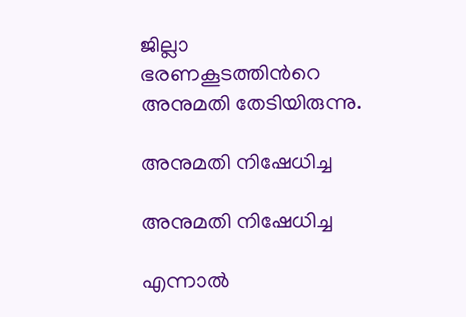ജില്ലാ ഭരണകൂടത്തിന്‍റെ അനുമതി തേടിയിരുന്നു.

അനുമതി നിഷേധിച്ച

അനുമതി നിഷേധിച്ച

എന്നാല്‍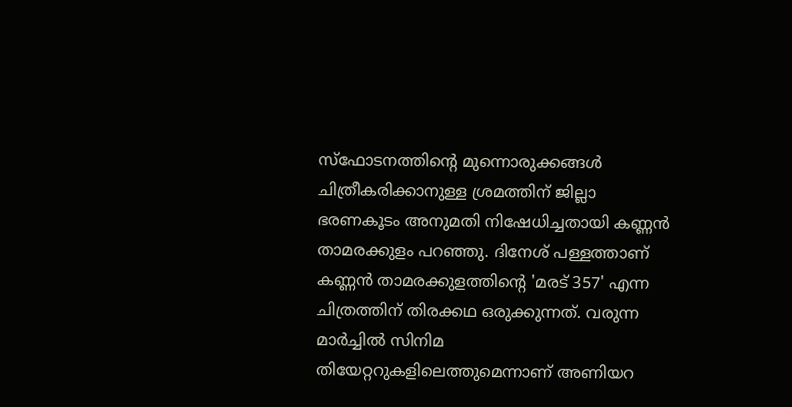സ്ഫോടനത്തിന്‍റെ മുന്നൊരുക്കങ്ങള്‍ ചിത്രീകരിക്കാനുള്ള ശ്രമത്തിന് ജില്ലാ ഭരണകൂടം അനുമതി നിഷേധിച്ചതായി കണ്ണന്‍ താമരക്കുളം പറഞ്ഞു. ദിനേശ് പള്ളത്താണ് കണ്ണന്‍ താമരക്കുളത്തിന്‍റെ 'മരട് 357' എന്ന ചിത്രത്തിന് തിരക്കഥ ഒരുക്കുന്നത്. വരുന്ന മാര്‍ച്ചില്‍ സിനിമ തിയേറ്ററുകളിലെത്തുമെന്നാണ് അണിയറ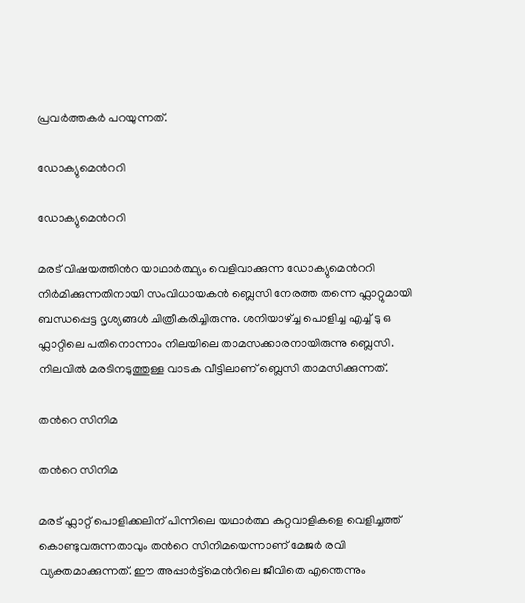പ്രവര്‍ത്തകര്‍ പറയുന്നത്.

ഡോക്യുമെന്‍ററി

ഡോക്യുമെന്‍ററി

മരട് വിഷയത്തിന്‍റ യാഥാര്‍ത്ഥ്യം വെളിവാക്കുന്ന ഡോക്യുമെന്‍ററി നിര്‍മിക്കുന്നതിനായി സംവിധായകന്‍ ബ്ലെസി നേരത്ത തന്നെ ഫ്ലാറ്റുമായി ബന്ധപ്പെട്ട ദൃശ്യങ്ങള്‍ ചിത്രീകരിച്ചിരുന്നു. ശനിയാഴ്ച്ച പൊളിച്ച എച്ച് ടു ഒ ഫ്ലാറ്റിലെ പതിനൊന്നാം നിലയിലെ താമസക്കാരനായിരുന്നു ബ്ലെസി. നിലവില്‍ മരടിനടുത്തുള്ള വാടക വീട്ടിലാണ് ബ്ലെസി താമസിക്കുന്നത്.

തന്‍റെ സിനിമ

തന്‍റെ സിനിമ

മരട് ഫ്ലാറ്റ് പൊളിക്കലിന് പിന്നിലെ യഥാര്‍ത്ഥ കുറ്റവാളികളെ വെളിച്ചത്ത് കൊണ്ടുവരുന്നതാവും തന്‍റെ സിനിമയെന്നാണ് മേജര്‍ രവി വ്യക്തമാക്കുന്നത്. ഈ അപ്പാര്‍ട്ട്മെന്‍റിലെ ജീവിതെ എന്തെന്നും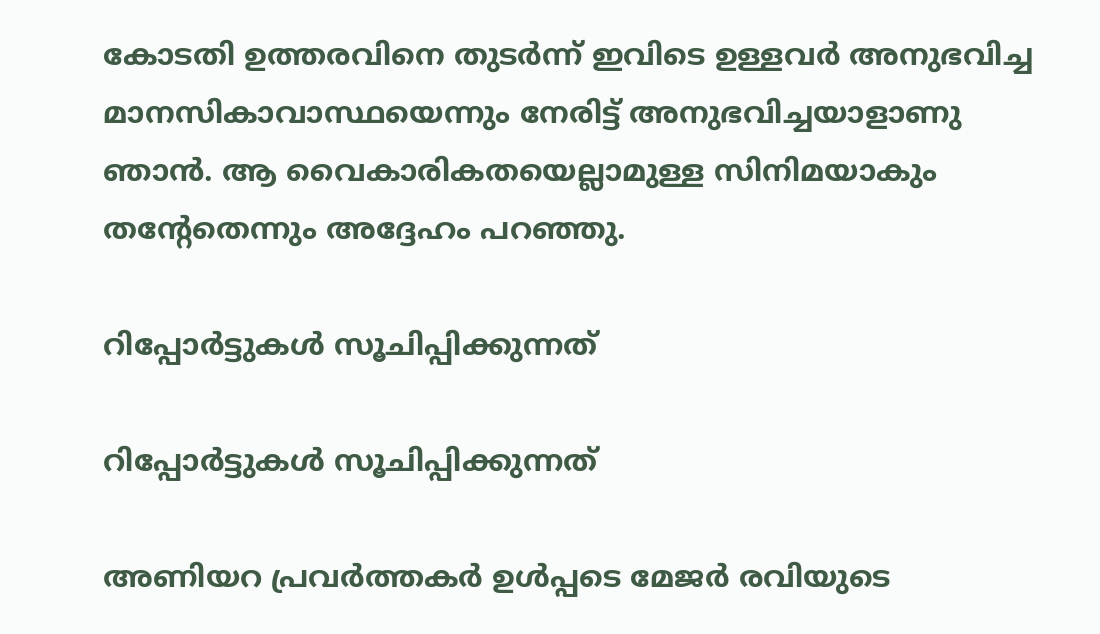കോടതി ഉത്തരവിനെ തുടര്‍ന്ന് ഇവിടെ ഉള്ളവര്‍ അനുഭവിച്ച മാനസികാവാസ്ഥയെന്നും നേരിട്ട് അനുഭവിച്ചയാളാണു ഞാൻ. ആ വൈകാരികതയെല്ലാമുള്ള സിനിമയാകും തന്‍റേതെന്നും അദ്ദേഹം പറഞ്ഞു.

റിപ്പോര്‍ട്ടുകള്‍ സൂചിപ്പിക്കുന്നത്

റിപ്പോര്‍ട്ടുകള്‍ സൂചിപ്പിക്കുന്നത്

അണിയറ പ്രവര്‍ത്തകര്‍ ഉള്‍പ്പടെ മേജര്‍ രവിയുടെ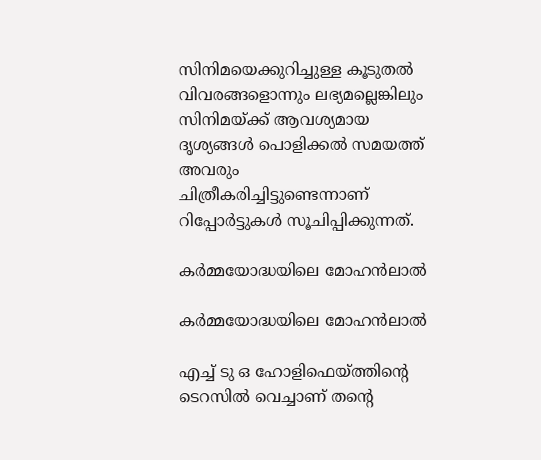സിനിമയെക്കുറിച്ചുള്ള കൂടുതല്‍ വിവരങ്ങളൊന്നും ലഭ്യമല്ലെങ്കിലും സിനിമയ്ക്ക് ആവശ്യമായ ദൃശ്യങ്ങള്‍ പൊളിക്കല്‍ സമയത്ത് അവരും ചിത്രീകരിച്ചിട്ടുണ്ടെന്നാണ് റിപ്പോര്‍ട്ടുകള്‍ സൂചിപ്പിക്കുന്നത്.

കര്‍മ്മയോദ്ധയിലെ മോഹന്‍ലാല്‍

കര്‍മ്മയോദ്ധയിലെ മോഹന്‍ലാല്‍

എച്ച് ടു ഒ ഹോളിഫെയ്ത്തിന്‍റെ ടെറസില്‍ വെച്ചാണ് തന്‍റെ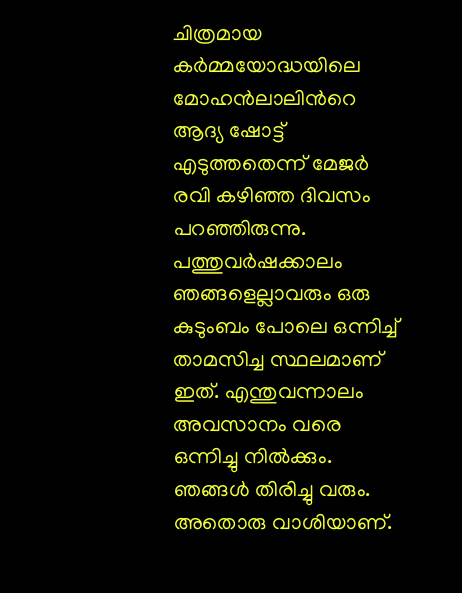ചിത്രമായ കര്‍മ്മയോദ്ധയിലെ മോഹന്‍ലാലിന്‍റെ ആദ്യ ഷോട്ട് എടുത്തതെന്ന് മേജര്‍ രവി കഴിഞ്ഞ ദിവസം പറഞ്ഞിരുന്നു. പത്തുവര്‍ഷക്കാലം ഞങ്ങളെല്ലാവരും ഒരു കുടുംബം പോലെ ഒന്നിച്ച് താമസിച്ച സ്ഥലമാണ് ഇത്. എന്തുവന്നാലം അവസാനം വരെ ഒന്നിച്ചു നില്‍ക്കും. ഞങ്ങള്‍ തിരിച്ചു വരും. അതൊരു വാശിയാണ്.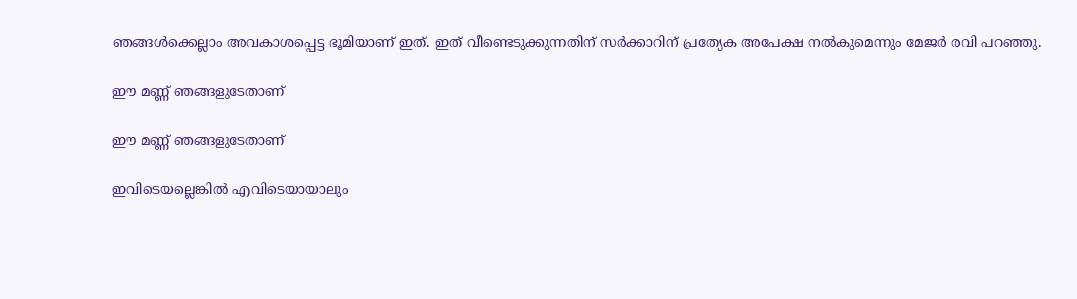ഞങ്ങള്‍ക്കെല്ലാം അവകാശപ്പെട്ട ഭൂമിയാണ് ഇത്. ഇത് വീണ്ടെടുക്കുന്നതിന് സര്‍ക്കാറിന് പ്രത്യേക അപേക്ഷ നല്‍കുമെന്നും മേജര്‍ രവി പറഞ്ഞു.

ഈ മണ്ണ് ഞങ്ങളുടേതാണ്

ഈ മണ്ണ് ഞങ്ങളുടേതാണ്

ഇവിടെയല്ലെങ്കില്‍ എവിടെയായാലും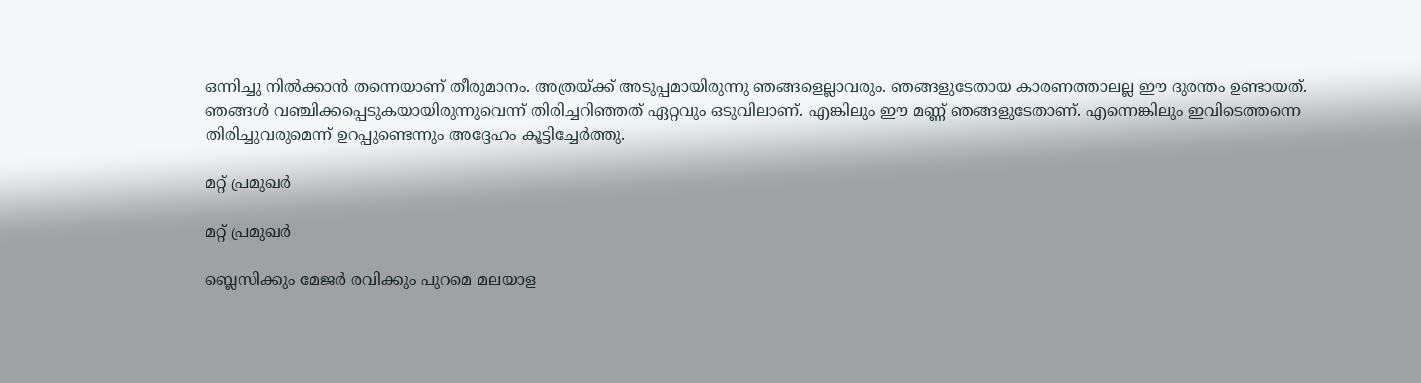ഒന്നിച്ചു നില്‍ക്കാന്‍ തന്നെയാണ് തീരുമാനം. അത്രയ്ക്ക് അടുപ്പമായിരുന്നു ഞങ്ങളെല്ലാവരും. ഞങ്ങളുടേതായ കാരണത്താലല്ല ഈ ദുരന്തം ഉണ്ടായത്. ഞങ്ങള്‍ വഞ്ചിക്കപ്പെടുകയായിരുന്നുവെന്ന് തിരിച്ചറിഞ്ഞത് ഏറ്റവും ഒടുവിലാണ്. എങ്കിലും ഈ മണ്ണ് ഞങ്ങളുടേതാണ്. എന്നെങ്കിലും ഇവിടെത്തന്നെ തിരിച്ചുവരുമെന്ന് ഉറപ്പുണ്ടെന്നും അദ്ദേഹം കൂട്ടിച്ചേര്‍ത്തു.

മറ്റ് പ്രമുഖര്‍

മറ്റ് പ്രമുഖര്‍

ബ്ലെസിക്കും മേജര്‍ രവിക്കും പുറമെ മലയാള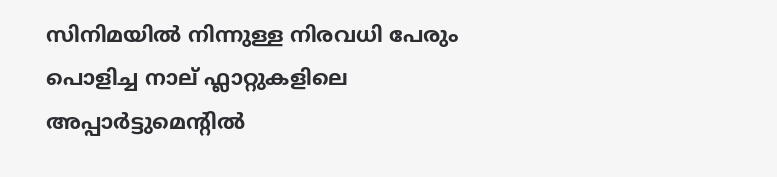സിനിമയില്‍ നിന്നുള്ള നിരവധി പേരും പൊളിച്ച നാല് ഫ്ലാറ്റുകളിലെ അപ്പാര്‍ട്ടുമെന്‍റില്‍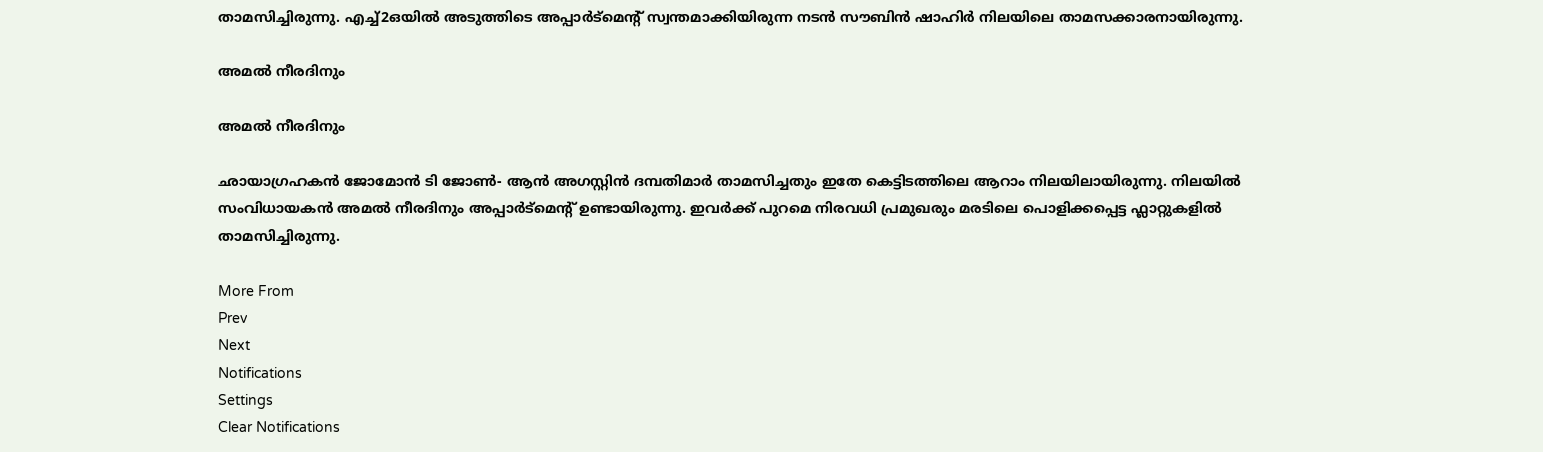താമസിച്ചിരുന്നു. എച്ച്2ഒയിൽ അടുത്തിടെ അപ്പാർട്മെന്റ് സ്വന്തമാക്കിയിരുന്ന നടൻ സൗബിൻ ഷാഹിർ നിലയിലെ താമസക്കാരനായിരുന്നു.

അമൽ നീരദിനും

അമൽ നീരദിനും

ഛായാഗ്രഹകന്‍ ജോമോന്‍ ടി ജോണ്‍- ആന്‍ അഗസ്റ്റിന്‍ ദമ്പതിമാര്‍ താമസിച്ചതും ഇതേ കെട്ടിടത്തിലെ ആറാം നിലയിലായിരുന്നു. നിലയിൽ സംവിധായകൻ അമൽ നീരദിനും അപ്പാർട്മെന്റ് ഉണ്ടായിരുന്നു. ഇവര്‍ക്ക് പുറമെ നിരവധി പ്രമുഖരും മരടിലെ പൊളിക്കപ്പെട്ട ഫ്ലാറ്റുകളില്‍ താമസിച്ചിരുന്നു.

More From
Prev
Next
Notifications
Settings
Clear Notifications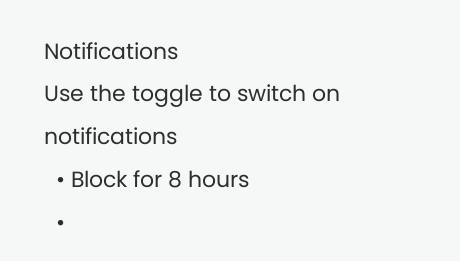Notifications
Use the toggle to switch on notifications
  • Block for 8 hours
  •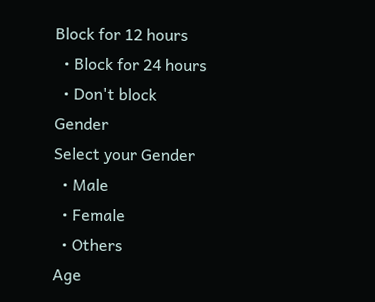Block for 12 hours
  • Block for 24 hours
  • Don't block
Gender
Select your Gender
  • Male
  • Female
  • Others
Age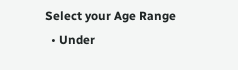Select your Age Range
  • Under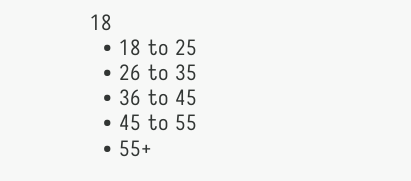18
  • 18 to 25
  • 26 to 35
  • 36 to 45
  • 45 to 55
  • 55+